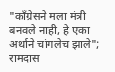"काँग्रेसने मला मंत्री बनवले नाही, हे एका अर्थाने चांगलेच झाले"; रामदास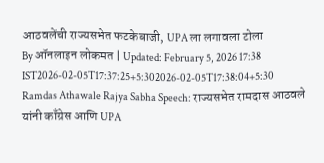आठवलेंची राज्यसभेत फटकेबाजी, UPA ला लगावला टोला
By ऑनलाइन लोकमत | Updated: February 5, 2026 17:38 IST2026-02-05T17:37:25+5:302026-02-05T17:38:04+5:30
Ramdas Athawale Rajya Sabha Speech: राज्यसभेत रामदास आठवले यांनी काँग्रेस आणि UPA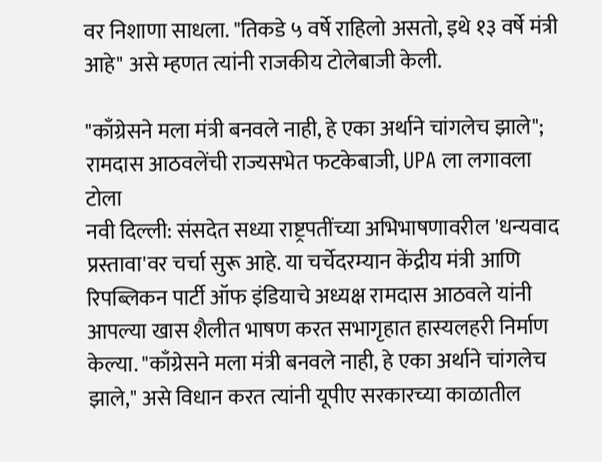वर निशाणा साधला. "तिकडे ५ वर्षे राहिलो असतो, इथे १३ वर्षे मंत्री आहे" असे म्हणत त्यांनी राजकीय टोलेबाजी केली.

"काँग्रेसने मला मंत्री बनवले नाही, हे एका अर्थाने चांगलेच झाले"; रामदास आठवलेंची राज्यसभेत फटकेबाजी, UPA ला लगावला टोला
नवी दिल्ली: संसदेत सध्या राष्ट्रपतींच्या अभिभाषणावरील 'धन्यवाद प्रस्तावा'वर चर्चा सुरू आहे. या चर्चेदरम्यान केंद्रीय मंत्री आणि रिपब्लिकन पार्टी ऑफ इंडियाचे अध्यक्ष रामदास आठवले यांनी आपल्या खास शैलीत भाषण करत सभागृहात हास्यलहरी निर्माण केल्या. "काँग्रेसने मला मंत्री बनवले नाही, हे एका अर्थाने चांगलेच झाले," असे विधान करत त्यांनी यूपीए सरकारच्या काळातील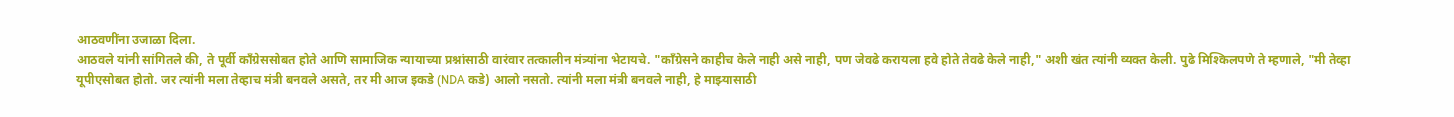आठवणींना उजाळा दिला.
आठवले यांनी सांगितले की, ते पूर्वी काँग्रेससोबत होते आणि सामाजिक न्यायाच्या प्रश्नांसाठी वारंवार तत्कालीन मंत्र्यांना भेटायचे. "काँग्रेसने काहीच केले नाही असे नाही, पण जेवढे करायला हवे होते तेवढे केले नाही," अशी खंत त्यांनी व्यक्त केली. पुढे मिश्किलपणे ते म्हणाले, "मी तेव्हा यूपीएसोबत होतो. जर त्यांनी मला तेव्हाच मंत्री बनवले असते, तर मी आज इकडे (NDA कडे) आलो नसतो. त्यांनी मला मंत्री बनवले नाही, हे माझ्यासाठी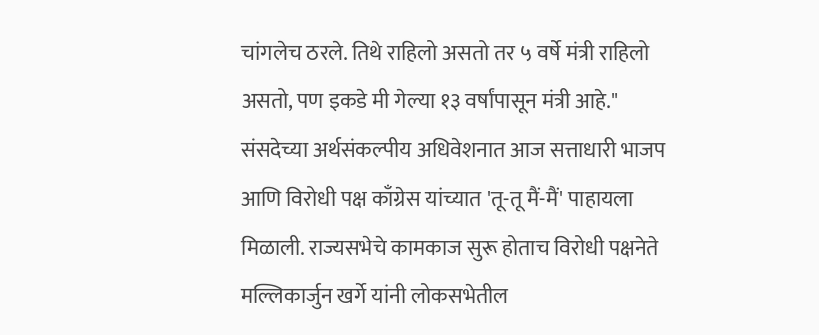चांगलेच ठरले. तिथे राहिलो असतो तर ५ वर्षे मंत्री राहिलो असतो, पण इकडे मी गेल्या १३ वर्षांपासून मंत्री आहे."
संसदेच्या अर्थसंकल्पीय अधिवेशनात आज सत्ताधारी भाजप आणि विरोधी पक्ष काँग्रेस यांच्यात 'तू-तू मैं-मैं' पाहायला मिळाली. राज्यसभेचे कामकाज सुरू होताच विरोधी पक्षनेते मल्लिकार्जुन खर्गे यांनी लोकसभेतील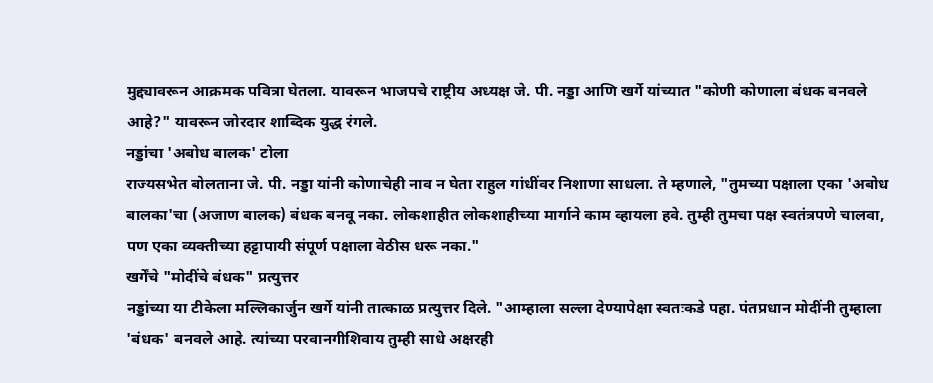मुद्द्यावरून आक्रमक पवित्रा घेतला. यावरून भाजपचे राष्ट्रीय अध्यक्ष जे. पी. नड्डा आणि खर्गे यांच्यात "कोणी कोणाला बंधक बनवले आहे?" यावरून जोरदार शाब्दिक युद्ध रंगले.
नड्डांचा 'अबोध बालक' टोला
राज्यसभेत बोलताना जे. पी. नड्डा यांनी कोणाचेही नाव न घेता राहुल गांधींवर निशाणा साधला. ते म्हणाले, "तुमच्या पक्षाला एका 'अबोध बालका'चा (अजाण बालक) बंधक बनवू नका. लोकशाहीत लोकशाहीच्या मार्गाने काम व्हायला हवे. तुम्ही तुमचा पक्ष स्वतंत्रपणे चालवा, पण एका व्यक्तीच्या हट्टापायी संपूर्ण पक्षाला वेठीस धरू नका."
खर्गेंचे "मोदींचे बंधक" प्रत्युत्तर
नड्डांच्या या टीकेला मल्लिकार्जुन खर्गे यांनी तात्काळ प्रत्युत्तर दिले. "आम्हाला सल्ला देण्यापेक्षा स्वतःकडे पहा. पंतप्रधान मोदींनी तुम्हाला 'बंधक' बनवले आहे. त्यांच्या परवानगीशिवाय तुम्ही साधे अक्षरही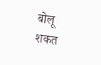बोलू शकत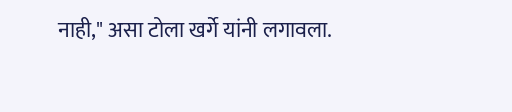नाही," असा टोला खर्गे यांनी लगावला.